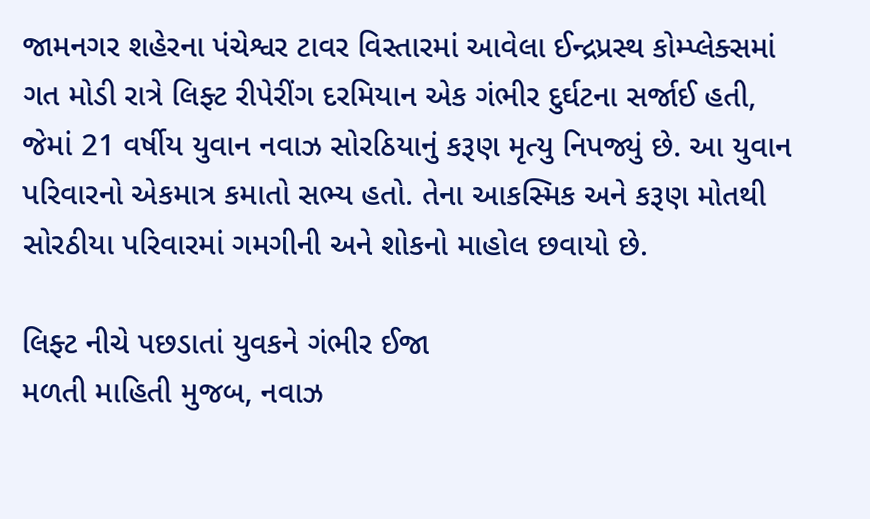જામનગર શહેરના પંચેશ્વર ટાવર વિસ્તારમાં આવેલા ઈન્દ્રપ્રસ્થ કોમ્પ્લેક્સમાં ગત મોડી રાત્રે લિફ્ટ રીપેરીંગ દરમિયાન એક ગંભીર દુર્ઘટના સર્જાઈ હતી, જેમાં 21 વર્ષીય યુવાન નવાઝ સોરઠિયાનું કરૂણ મૃત્યુ નિપજ્યું છે. આ યુવાન પરિવારનો એકમાત્ર કમાતો સભ્ય હતો. તેના આકસ્મિક અને કરૂણ મોતથી સોરઠીયા પરિવારમાં ગમગીની અને શોકનો માહોલ છવાયો છે.

લિફ્ટ નીચે પછડાતાં યુવકને ગંભીર ઈજા
મળતી માહિતી મુજબ, નવાઝ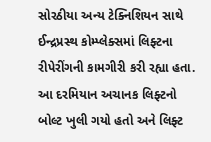સોરઠીયા અન્ય ટેક્નિશિયન સાથે ઈન્દ્રપ્રસ્થ કોમ્પ્લેક્સમાં લિફ્ટના રીપેરીંગની કામગીરી કરી રહ્યા હતા. આ દરમિયાન અચાનક લિફ્ટનો બોલ્ટ ખુલી ગયો હતો અને લિફ્ટ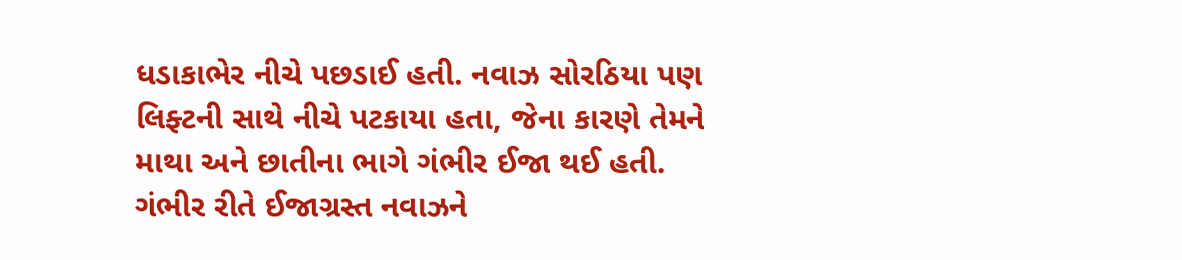ધડાકાભેર નીચે પછડાઈ હતી. નવાઝ સોરઠિયા પણ લિફ્ટની સાથે નીચે પટકાયા હતા, જેના કારણે તેમને માથા અને છાતીના ભાગે ગંભીર ઈજા થઈ હતી.
ગંભીર રીતે ઈજાગ્રસ્ત નવાઝને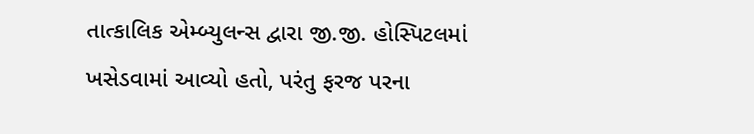તાત્કાલિક એમ્બ્યુલન્સ દ્વારા જી.જી. હોસ્પિટલમાં ખસેડવામાં આવ્યો હતો, પરંતુ ફરજ પરના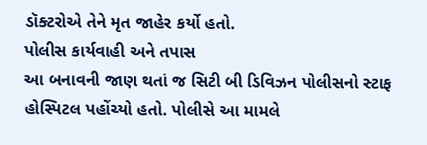ડૉક્ટરોએ તેને મૃત જાહેર કર્યો હતો.
પોલીસ કાર્યવાહી અને તપાસ
આ બનાવની જાણ થતાં જ સિટી બી ડિવિઝન પોલીસનો સ્ટાફ હોસ્પિટલ પહોંચ્યો હતો. પોલીસે આ મામલે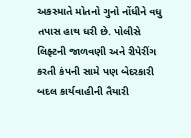અકસ્માતે મોતનો ગુનો નોંધીને વધુ તપાસ હાથ ધરી છે. પોલીસે લિફ્ટની જાળવણી અને રીપેરીંગ કરતી કંપની સામે પણ બેદરકારી બદલ કાર્યવાહીની તૈયારી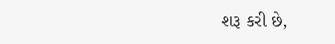શરૂ કરી છે,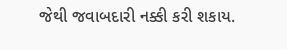જેથી જવાબદારી નક્કી કરી શકાય.